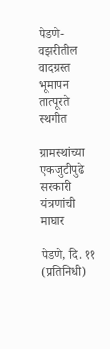पेडणे- वझरीतील वादग्रस्त भूमापन तात्पूरते स्थगीत

ग्रामस्थांच्या एकजुटीपुढे सरकारी यंत्रणांची माघार

पेडणे, दि. ११ (प्रतिनिधी)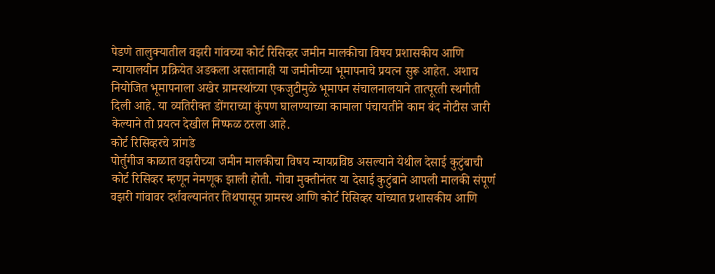पेडणे तालुक्यातील वझरी गांवच्या कोर्ट रिसिव्हर जमीन मालकीचा विषय प्रशासकीय आणि न्यायालयीन प्रक्रियेत अडकला असतानाही या जमीनीच्या भूमापनाचे प्रयत्न सुरू आहेत. अशाच नियोजित भूमापनाला अखेर ग्रामस्थांच्या एकजुटीमुळे भूमापन संचालनालयाने तात्पूरती स्थगीती दिली आहे. या व्यतिरीक्त डोंगराच्या कुंपण घालण्याच्या कामाला पंचायतीने काम बंद नोटीस जारी केल्याने तो प्रयत्न देखील निष्फळ ठरला आहे.
कोर्ट रिसिव्हरचे त्रांगडे
पोर्तुगीज काळात वझरीच्या जमीन मालकीचा विषय न्यायप्रविष्ठ असल्याने येथील देसाई कुटुंबाची कोर्ट रिसिव्हर म्हणून नेमणूक झाली होती. गोवा मुक्तीनंतर या देसाई कुटुंबाने आपली मालकी संपूर्ण वझरी गांवावर दर्शवल्यानंतर तिथपासून ग्रामस्थ आणि कोर्ट रिसिव्हर यांच्यात प्रशासकीय आणि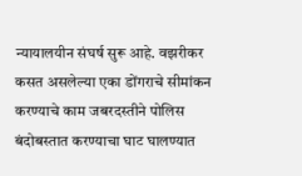न्यायालयीन संघर्ष सुरू आहे. वझरीकर कसत असलेल्या एका डोंगराचे सीमांकन करण्याचे काम जबरदस्तीने पोलिस बंदोबस्तात करण्याचा घाट घालण्यात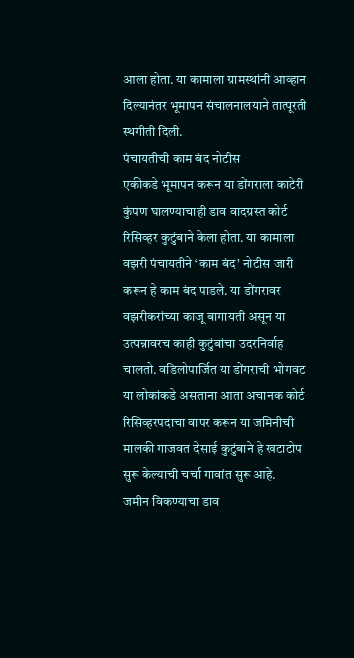आला होता. या कामाला ग्रामस्थांनी आव्हान दिल्यानंतर भूमापन संचालनालयाने तात्पूरती स्थगीती दिली.
पंचायतीची काम बंद नोटीस
एकीकडे भूमापन करून या डोंगराला काटेरी कुंपण घालण्याचाही डाव वादग्रस्त कोर्ट रिसिव्हर कुटुंबाने केला होता. या कामाला वझरी पंचायतीने ‘काम बंद’ नोटीस जारी करून हे काम बंद पाडले. या डोंगरावर वझरीकरांच्या काजू बागायती असून या उत्पन्नावरच काही कुटुंबांचा उदरनिर्वाह चालतो. वडिलोपार्जित या डोंगराची भोगवट या लोकांकडे असताना आता अचानक कोर्ट रिसिव्हरपदाचा वापर करून या जमिनीची मालकी गाजवत देसाई कुटुंबाने हे खटाटोप सुरू केल्याची चर्चा गावांत सुरू आहे.
जमीन विकण्याचा डाव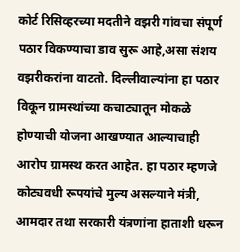कोर्ट रिसिव्हरच्या मदतीने वझरी गांवचा संपूर्ण पठार विकण्याचा डाव सुरू आहे,असा संशय वझरीकरांना वाटतो. दिल्लीवाल्यांना हा पठार विकून ग्रामस्थांच्या कचाट्यातून मोकळे होण्याची योजना आखण्यात आल्याचाही आरोप ग्रामस्थ करत आहेत. हा पठार म्हणजे कोट्यवधी रूपयांचे मुल्य असल्याने मंत्री, आमदार तथा सरकारी यंत्रणांना हाताशी धरून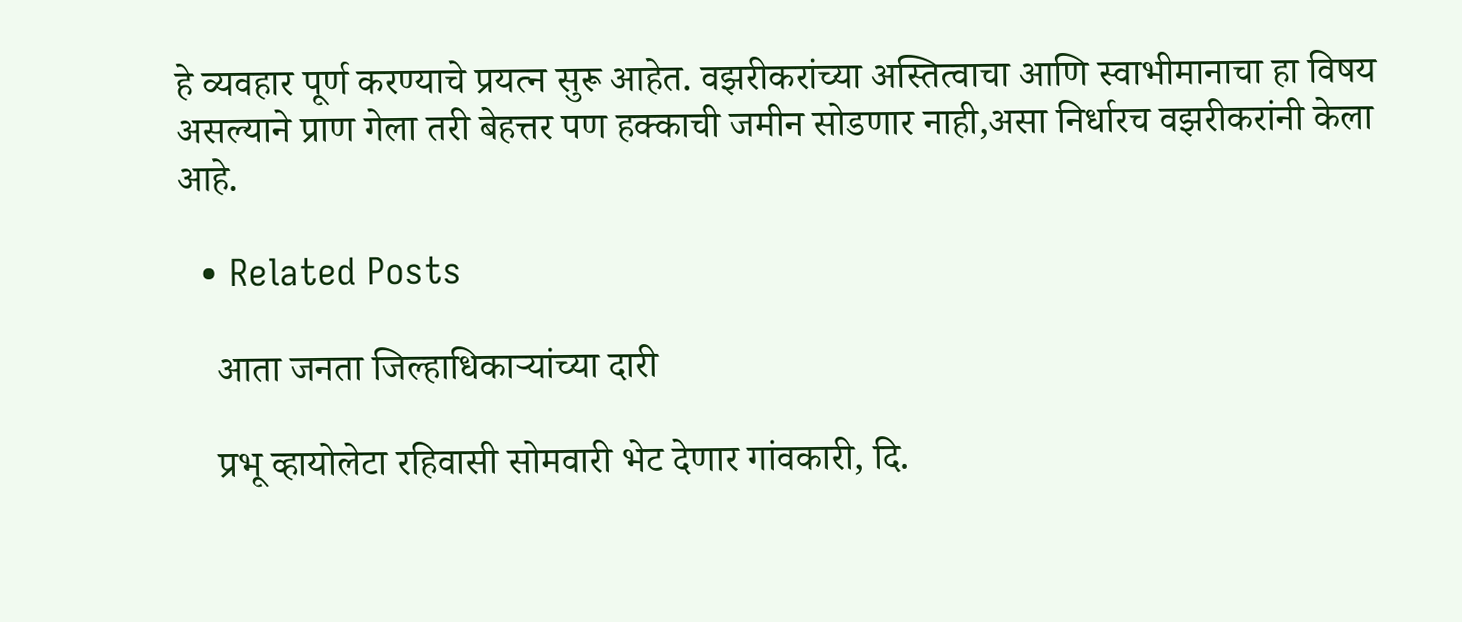हे व्यवहार पूर्ण करण्याचे प्रयत्न सुरू आहेत. वझरीकरांच्या अस्तित्वाचा आणि स्वाभीमानाचा हा विषय असल्याने प्राण गेला तरी बेहत्तर पण हक्काची जमीन सोडणार नाही,असा निर्धारच वझरीकरांनी केला आहे.

  • Related Posts

    आता जनता जिल्हाधिकाऱ्यांच्या दारी

    प्रभू व्हायोलेटा रहिवासी सोमवारी भेट देणार गांवकारी, दि.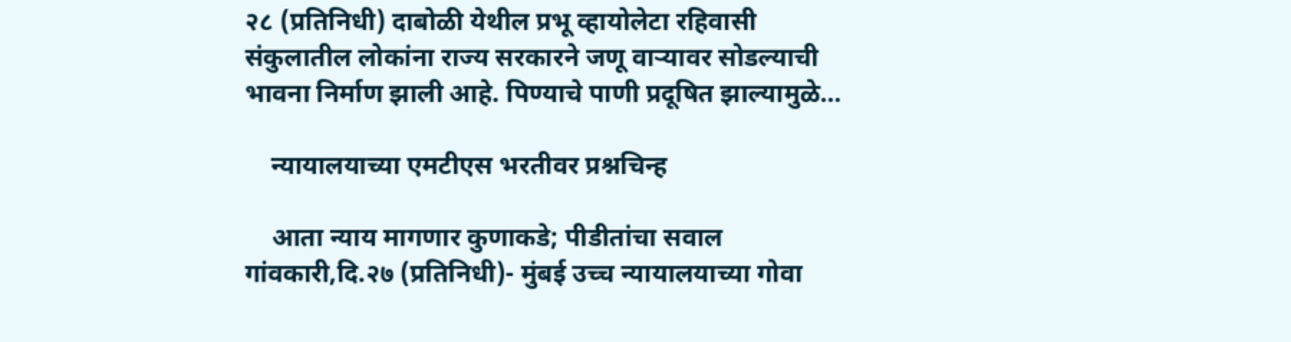२८ (प्रतिनिधी) दाबोळी येथील प्रभू व्हायोलेटा रहिवासी संकुलातील लोकांना राज्य सरकारने जणू वाऱ्यावर सोडल्याची भावना निर्माण झाली आहे. पिण्याचे पाणी प्रदूषित झाल्यामुळे…

    न्यायालयाच्या एमटीएस भरतीवर प्रश्नचिन्ह

    आता न्याय मागणार कुणाकडे; पीडीतांचा सवाल गांवकारी,दि.२७ (प्रतिनिधी)- मुंबई उच्च न्यायालयाच्या गोवा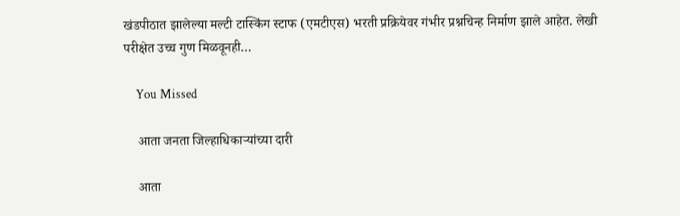खंडपीठात झालेल्या मल्टी टास्किंग स्टाफ (एमटीएस) भरती प्रक्रियेवर गंभीर प्रश्नचिन्ह निर्माण झाले आहेत. लेखी परीक्षेत उच्च गुण मिळवूनही…

    You Missed

    आता जनता जिल्हाधिकाऱ्यांच्या दारी

    आता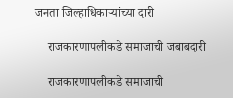जनता जिल्हाधिकाऱ्यांच्या दारी

    राजकारणापलीकडे समाजाची जबाबदारी

    राजकारणापलीकडे समाजाची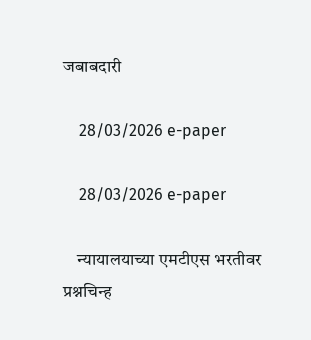जबाबदारी

    28/03/2026 e-paper

    28/03/2026 e-paper

    न्यायालयाच्या एमटीएस भरतीवर प्रश्नचिन्ह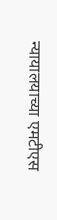न्यायालयाच्या एमटीएस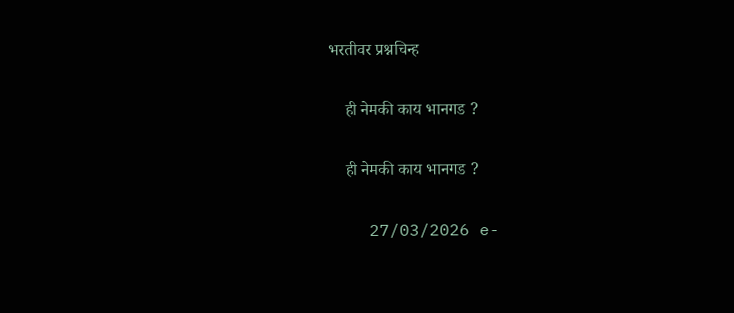भरतीवर प्रश्नचिन्ह

    ही नेमकी काय भानगड ?

    ही नेमकी काय भानगड ?

    27/03/2026 e-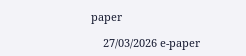paper

    27/03/2026 e-paper